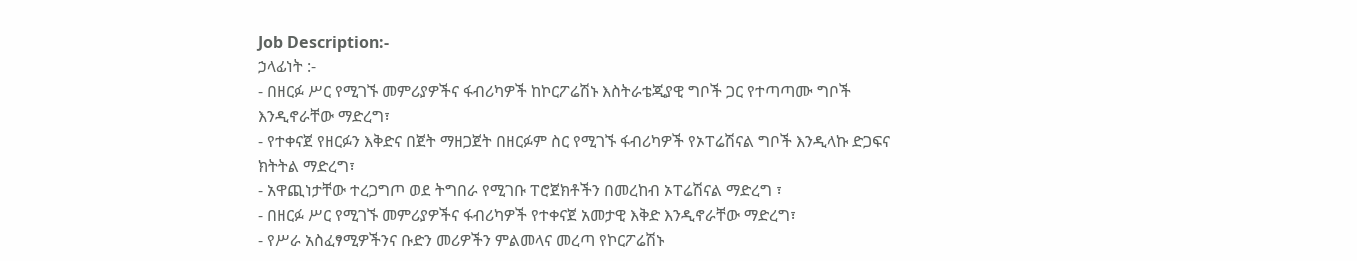Job Description:-
ኃላፊነት :-
- በዘርፉ ሥር የሚገኙ መምሪያዎችና ፋብሪካዎች ከኮርፖሬሽኑ እስትራቴጂያዊ ግቦች ጋር የተጣጣሙ ግቦች እንዲኖራቸው ማድረግ፣
- የተቀናጀ የዘርፉን እቅድና በጀት ማዘጋጀት በዘርፉም ስር የሚገኙ ፋብሪካዎች የኦፐሬሽናል ግቦች እንዲላኩ ድጋፍና ክትትል ማድረግ፣
- አዋጪነታቸው ተረጋግጦ ወደ ትግበራ የሚገቡ ፐሮጀክቶችን በመረከብ ኦፐሬሽናል ማድረግ ፣
- በዘርፉ ሥር የሚገኙ መምሪያዎችና ፋብሪካዎች የተቀናጀ አመታዊ እቅድ እንዲኖራቸው ማድረግ፣
- የሥራ አስፈፃሚዎችንና ቡድን መሪዎችን ምልመላና መረጣ የኮርፖሬሽኑ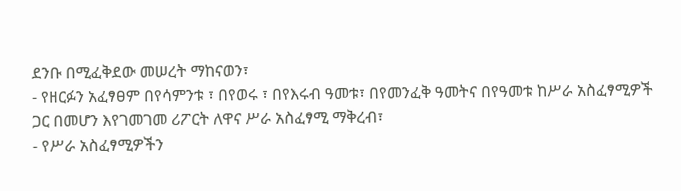ደንቡ በሚፈቅደው መሠረት ማከናወን፣
- የዘርፉን አፈፃፀም በየሳምንቱ ፣ በየወሩ ፣ በየእሩብ ዓመቱ፣ በየመንፈቅ ዓመትና በየዓመቱ ከሥራ አስፈፃሚዎች ጋር በመሆን እየገመገመ ሪፖርት ለዋና ሥራ አስፈፃሚ ማቅረብ፣
- የሥራ አስፈፃሚዎችን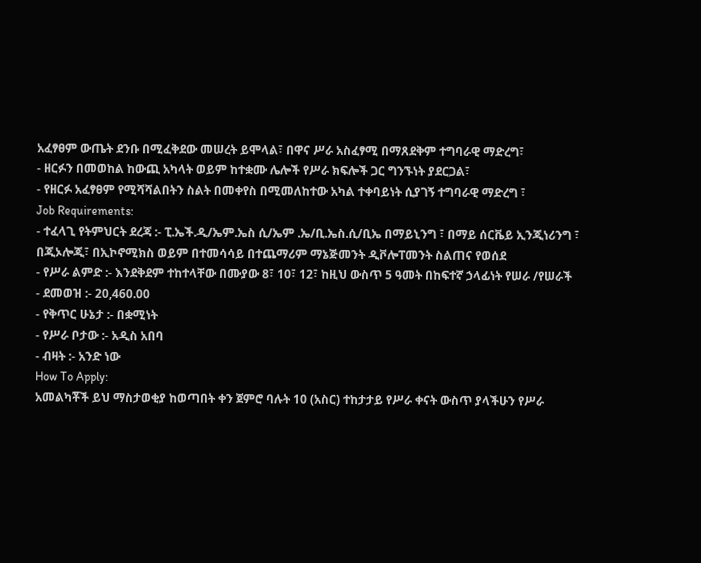አፈፃፀም ውጤት ደንቡ በሚፈቅደው መሠረት ይሞላል፣ በዋና ሥራ አስፈፃሚ በማጸደቅም ተግባራዊ ማድረግ፣
- ዘርፉን በመወከል ከውጪ አካላት ወይም ከተቋሙ ሌሎች የሥራ ክፍሎች ጋር ግንኙነት ያደርጋል፣
- የዘርፉ አፈፃፀም የሚሻሻልበትን ስልት በመቀየስ በሚመለከተው አካል ተቀባይነት ሲያገኝ ተግባራዊ ማድረግ ፣
Job Requirements:
- ተፈላጊ የትምህርት ደረጃ :- ፒ.ኤች.ዲ/ኤም.ኤስ ሲ/ኤም .ኤ/ቢ.ኤስ.ሲ/ቢኤ በማይኒንግ ፣ በማይ ሰርቬይ ኢንጂነሪንግ ፣ በጂኦሎጂ፣ በኢኮኖሚክስ ወይም በተመሳሳይ በተጨማሪም ማኔጅመንት ዲቮሎፐመንት ስልጠና የወሰደ
- የሥራ ልምድ :- እንደቅደም ተከተላቸው በሙያው 8፣ 10፣ 12፣ ከዚህ ውስጥ 5 ዓመት በከፍተኛ ኃላፊነት የሠራ /የሠራች
- ደመወዝ :- 20,460.00
- የቅጥር ሁኔታ :- በቋሚነት
- የሥራ ቦታው :- አዲስ አበባ
- ብዛት :- አንድ ነው
How To Apply:
አመልካቾች ይህ ማስታወቂያ ከወጣበት ቀን ጀምሮ ባሉት 10 (አስር) ተከታታይ የሥራ ቀናት ውስጥ ያላችሁን የሥራ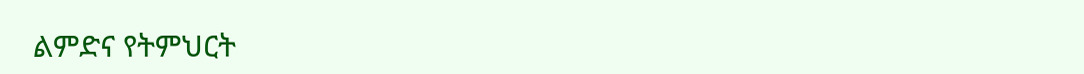ልምድና የትምህርት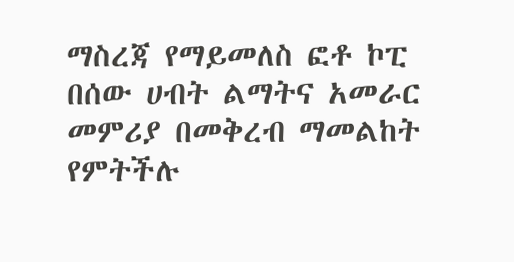ማስረጃ የማይመለስ ፎቶ ኮፒ በሰው ሀብት ልማትና አመራር መምሪያ በመቅረብ ማመልከት የምትችሉ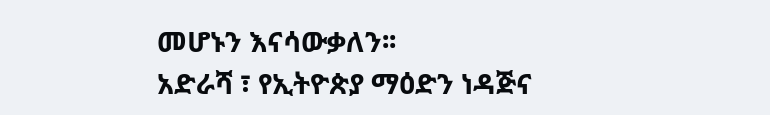መሆኑን እናሳውቃለን፡፡
አድራሻ ፣ የኢትዮጵያ ማዕድን ነዳጅና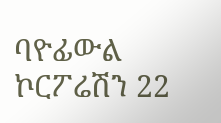ባዮፊውል ኮርፖሬሽን 22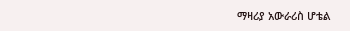ማዛሪያ አውራሪስ ሆቴል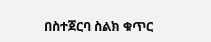በስተጀርባ ስልክ ቁጥር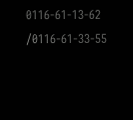0116-61-13-62 /0116-61-33-55